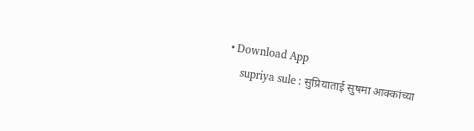• Download App
    supriya sule : सुप्रियाताई सुषमा आक्कांच्या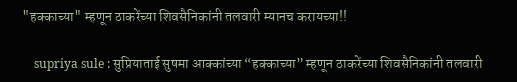"हक्काच्या" म्हणून ठाकरेंच्या शिवसैनिकांनी तलवारी म्यानच करायच्या!!

    supriya sule : सुप्रियाताई सुषमा आक्कांच्या “हक्काच्या” म्हणून ठाकरेंच्या शिवसैनिकांनी तलवारी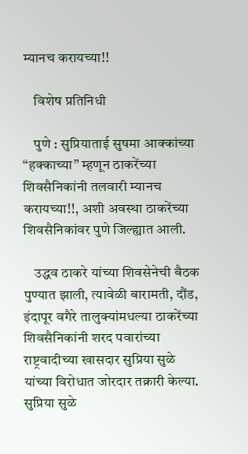म्यानच करायच्या!!

    विशेष प्रतिनिधी

    पुणे : सुप्रियाताई सुषमा आक्कांच्या “हक्काच्या” म्हणून ठाकरेंच्या शिवसैनिकांनी तलवारी म्यानच करायच्या!!, अशी अवस्था ठाकरेंच्या शिवसैनिकांवर पुणे जिल्ह्यात आली.

    उद्धव ठाकरे यांच्या शिवसेनेची बैठक पुण्यात झाली, त्यावेळी बारामती, दौंड, इंदापूर वगैरे तालुक्यांमधल्या ठाकरेंच्या शिवसैनिकांनी शरद पवारांच्या राष्ट्रवादीच्या खासदार सुप्रिया सुळे यांच्या विरोधात जोरदार तक्रारी केल्या. सुप्रिया सुळे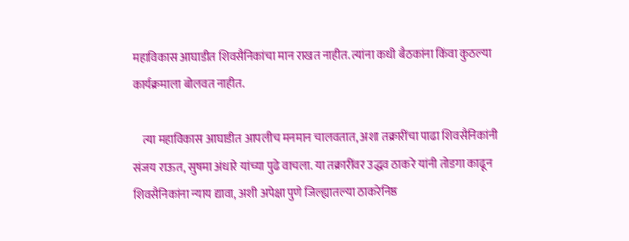महाविकास आघाडीत शिवसैनिकांचा मान राखत नाहीत. त्यांना कधी बैठकांना किंवा कुठल्या कार्यक्रमाला बोलवत नाहीत.

    त्या महाविकास आघाडीत आपलीच मनमान चालवतात, अशा तक्रारींचा पाढा शिवसैनिकांनी संजय राऊत, सुषमा अंधारे यांच्या पुढे वाचला. या तक्रारींवर उद्धव ठाकरे यांनी तोडगा काढून शिवसैनिकांना न्याय द्यावा, अशी अपेक्षा पुणे जिल्ह्यातल्या ठाकरेनिष्ठ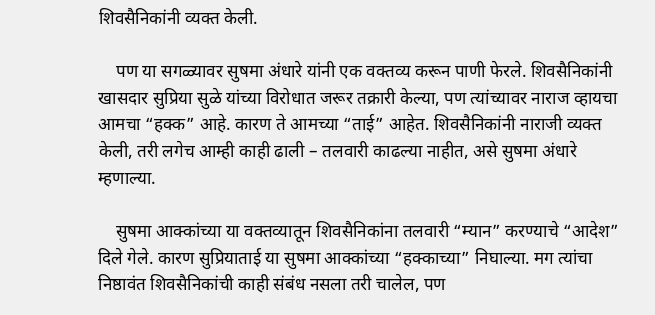शिवसैनिकांनी व्यक्त केली.

    पण या सगळ्यावर सुषमा अंधारे यांनी एक वक्तव्य करून पाणी फेरले. शिवसैनिकांनी खासदार सुप्रिया सुळे यांच्या विरोधात जरूर तक्रारी केल्या, पण त्यांच्यावर नाराज व्हायचा आमचा “हक्क” आहे. कारण ते आमच्या “ताई” आहेत. शिवसैनिकांनी नाराजी व्यक्त केली, तरी लगेच आम्ही काही ढाली – तलवारी काढल्या नाहीत, असे सुषमा अंधारे म्हणाल्या.

    सुषमा आक्कांच्या या वक्तव्यातून शिवसैनिकांना तलवारी “म्यान” करण्याचे “आदेश” दिले गेले. कारण सुप्रियाताई या सुषमा आक्कांच्या “हक्काच्या” निघाल्या. मग त्यांचा निष्ठावंत शिवसैनिकांची काही संबंध नसला तरी चालेल, पण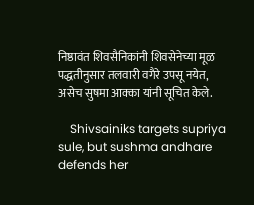निष्ठावंत शिवसैनिकांनी शिवसेनेच्या मूळ पद्धतीनुसार तलवारी वगैरे उपसू नयेत, असेच सुषमा आक्का यांनी सूचित केले.

    Shivsainiks targets supriya sule, but sushma andhare defends her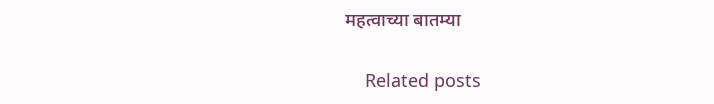महत्वाच्या बातम्या

    Related posts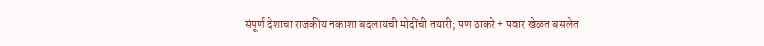संपूर्ण देशाचा राजकीय नकाशा बदलायची मोदींची तयारी; पण ठाकरे + पवार खेळत बसलेत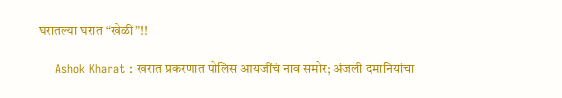घरातल्या घरात “खेळी”!!

    Ashok Kharat : खरात प्रकरणात पोलिस आयजींचं नाव समोर; अंजली दमानियांचा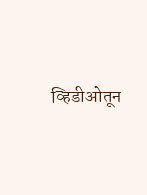व्हिडीओतून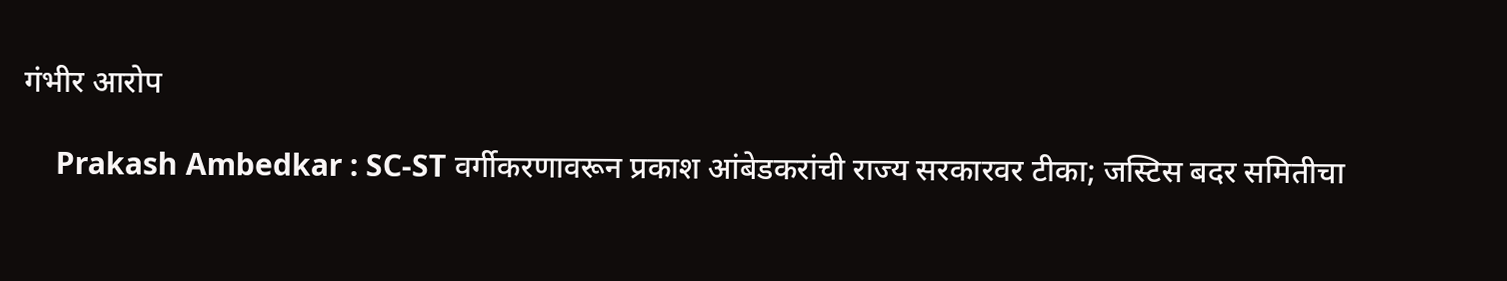गंभीर आरोप

    Prakash Ambedkar : SC-ST वर्गीकरणावरून प्रकाश आंबेडकरांची राज्य सरकारवर टीका; जस्टिस बदर समितीचा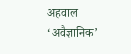अहवाल ‘अवैज्ञानिक’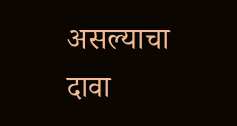असल्याचा दावा